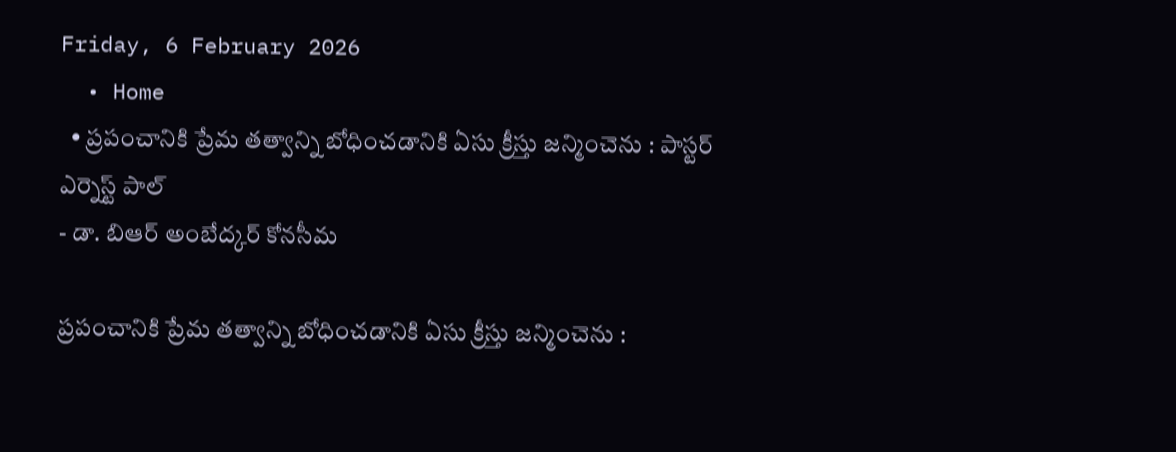Friday, 6 February 2026
  • Home
  • ప్రపంచానికి ప్రేమ తత్వాన్ని బోధించడానికి ఏసు క్రీస్తు జన్మించెను : పాస్టర్ ఎర్నెస్ట్ పాల్
- డా. బిఆర్ అంబేద్కర్ కోనసీమ

ప్రపంచానికి ప్రేమ తత్వాన్ని బోధించడానికి ఏసు క్రీస్తు జన్మించెను :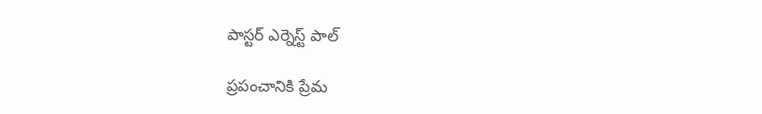పాస్టర్ ఎర్నెస్ట్ పాల్

ప్రపంచానికి ప్రేమ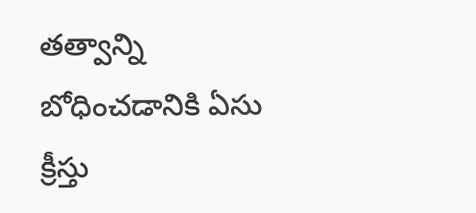తత్వాన్ని బోధించడానికి ఏసు క్రీస్తు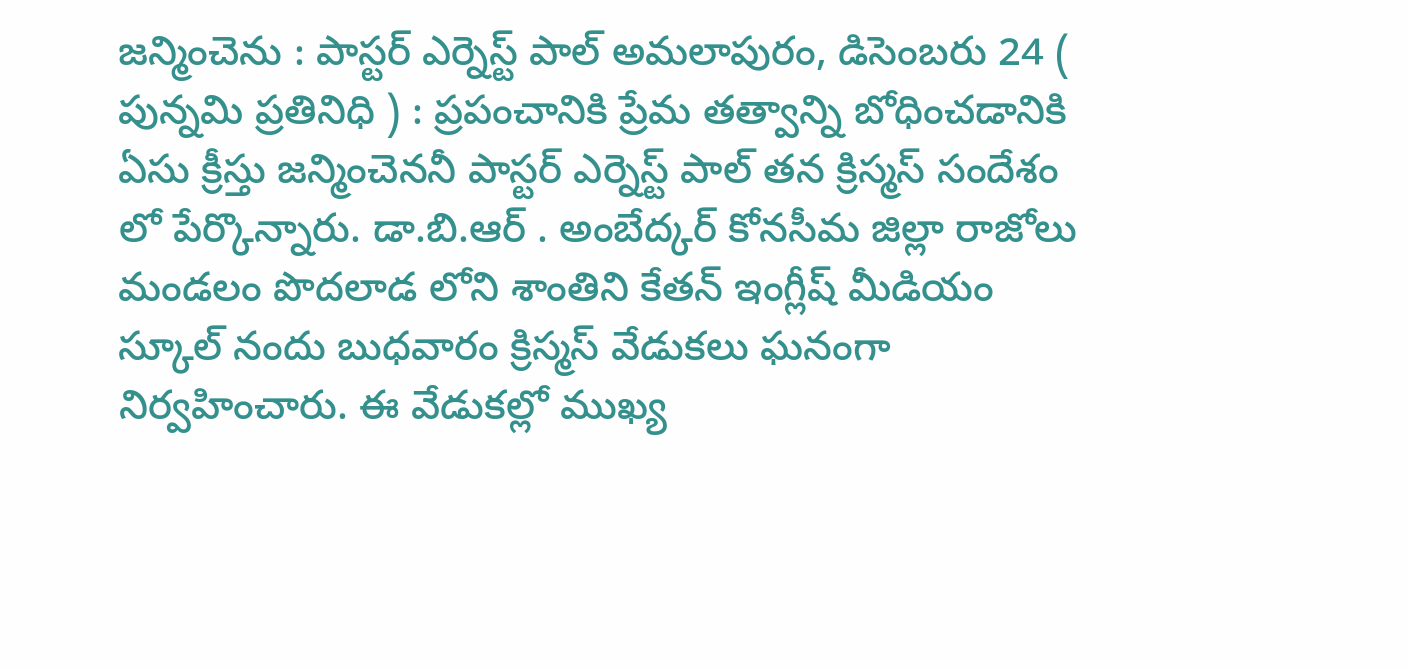జన్మించెను : పాస్టర్ ఎర్నెస్ట్ పాల్ అమలాపురం, డిసెంబరు 24 ( పున్నమి ప్రతినిధి ) : ప్రపంచానికి ప్రేమ తత్వాన్ని బోధించడానికి ఏసు క్రీస్తు జన్మించెననీ పాస్టర్ ఎర్నెస్ట్ పాల్ తన క్రిస్మస్ సందేశం లో పేర్కొన్నారు. డా.బి.ఆర్ . అంబేద్కర్ కోనసీమ జిల్లా రాజోలు మండలం పొదలాడ లోని శాంతిని కేతన్ ఇంగ్లీష్ మీడియం స్కూల్ నందు బుధవారం క్రిస్మస్ వేడుకలు ఘనంగా నిర్వహించారు. ఈ వేడుకల్లో ముఖ్య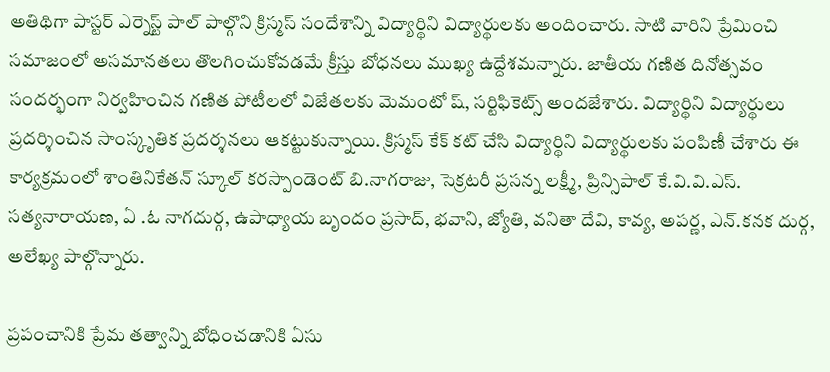అతిథిగా పాస్టర్ ఎర్నెస్ట్ పాల్ పాల్గొని క్రిస్మస్ సందేశాన్ని విద్యార్థిని విద్యార్థులకు అందించారు. సాటి వారిని ప్రేమించి సమాజంలో అసమానతలు తొలగించుకోవడమే క్రీస్తు బోధనలు ముఖ్య ఉద్దేశమన్నారు. జాతీయ గణిత దినోత్సవం సందర్భంగా నిర్వహించిన గణిత పోటీలలో విజేతలకు మెమంటో ష్, సర్టిఫికెట్స్ అందజేశారు. విద్యార్థిని విద్యార్థులు ప్రదర్శించిన సాంస్కృతిక ప్రదర్శనలు ఆకట్టుకున్నాయి. క్రిస్మస్ కేక్ కట్ చేసి విద్యార్థిని విద్యార్థులకు పంపిణీ చేశారు ఈ కార్యక్రమంలో శాంతినికేతన్ స్కూల్ కరస్పాండెంట్ బి.నాగరాజు, సెక్రటరీ ప్రసన్న లక్ష్మీ, ప్రిన్సిపాల్ కే.వి.వి.ఎస్. సత్యనారాయణ, ఏ .ఓ నాగదుర్గ, ఉపాధ్యాయ బృందం ప్రసాద్, భవాని, జ్యోతి, వనితా దేవి, కావ్య, అపర్ణ, ఎన్.కనక దుర్గ, అలేఖ్య పాల్గొన్నారు.

ప్రపంచానికి ప్రేమ తత్వాన్ని బోధించడానికి ఏసు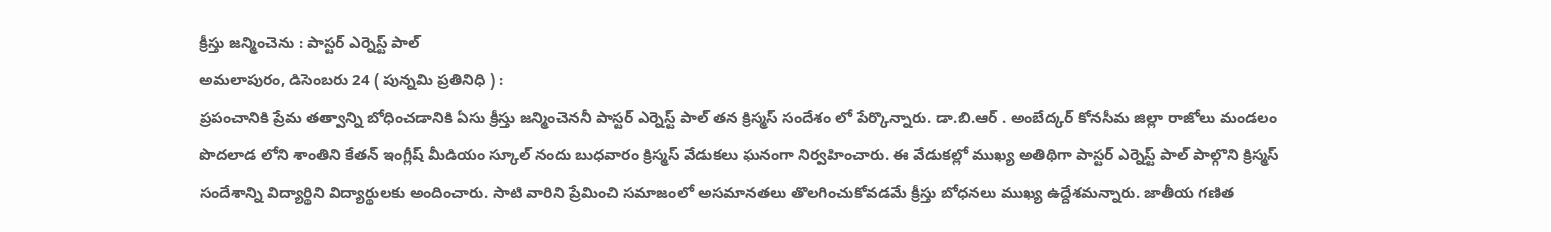క్రీస్తు జన్మించెను : పాస్టర్ ఎర్నెస్ట్ పాల్
అమలాపురం, డిసెంబరు 24 ( పున్నమి ప్రతినిధి ) :
ప్రపంచానికి ప్రేమ తత్వాన్ని బోధించడానికి ఏసు క్రీస్తు జన్మించెననీ పాస్టర్ ఎర్నెస్ట్ పాల్ తన క్రిస్మస్ సందేశం లో పేర్కొన్నారు. డా.బి.ఆర్ . అంబేద్కర్ కోనసీమ జిల్లా రాజోలు మండలం పొదలాడ లోని శాంతిని కేతన్ ఇంగ్లీష్ మీడియం స్కూల్ నందు బుధవారం క్రిస్మస్ వేడుకలు ఘనంగా నిర్వహించారు. ఈ వేడుకల్లో ముఖ్య అతిథిగా పాస్టర్ ఎర్నెస్ట్ పాల్ పాల్గొని క్రిస్మస్ సందేశాన్ని విద్యార్థిని విద్యార్థులకు అందించారు. సాటి వారిని ప్రేమించి సమాజంలో అసమానతలు తొలగించుకోవడమే క్రీస్తు బోధనలు ముఖ్య ఉద్దేశమన్నారు. జాతీయ గణిత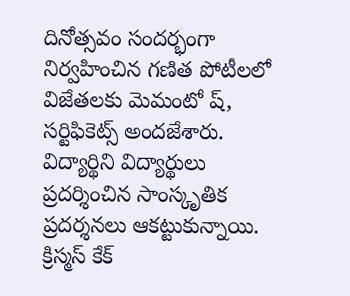దినోత్సవం సందర్భంగా నిర్వహించిన గణిత పోటీలలో విజేతలకు మెమంటో ష్, సర్టిఫికెట్స్ అందజేశారు. విద్యార్థిని విద్యార్థులు ప్రదర్శించిన సాంస్కృతిక ప్రదర్శనలు ఆకట్టుకున్నాయి. క్రిస్మస్ కేక్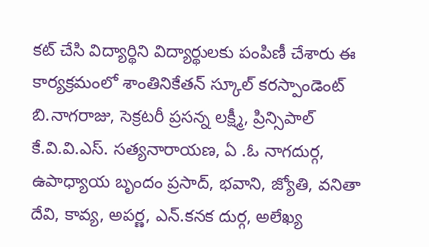కట్ చేసి విద్యార్థిని విద్యార్థులకు పంపిణీ చేశారు ఈ కార్యక్రమంలో శాంతినికేతన్ స్కూల్ కరస్పాండెంట్ బి.నాగరాజు, సెక్రటరీ ప్రసన్న లక్ష్మీ, ప్రిన్సిపాల్ కే.వి.వి.ఎస్. సత్యనారాయణ, ఏ .ఓ నాగదుర్గ, ఉపాధ్యాయ బృందం ప్రసాద్, భవాని, జ్యోతి, వనితా దేవి, కావ్య, అపర్ణ, ఎన్.కనక దుర్గ, అలేఖ్య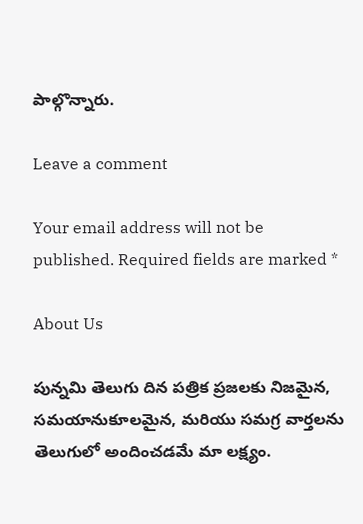పాల్గొన్నారు.

Leave a comment

Your email address will not be published. Required fields are marked *

About Us

పున్నమి తెలుగు దిన పత్రిక ప్రజలకు నిజమైన, సమయానుకూలమైన, మరియు సమగ్ర వార్తలను తెలుగులో అందించడమే మా లక్ష్యం.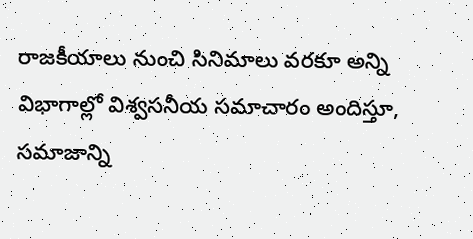రాజకీయాలు నుంచి సినిమాలు వరకూ అన్ని విభాగాల్లో విశ్వసనీయ సమాచారం అందిస్తూ, సమాజాన్ని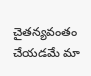చైతన్యవంతం చేయడమే మా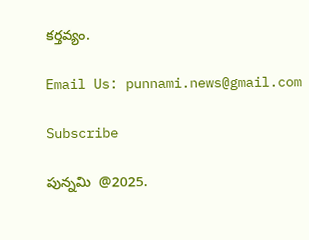కర్తవ్యం.

Email Us: punnami.news@gmail.com

Subscribe

పున్నమి  @2025.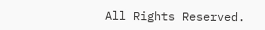All Rights Reserved.